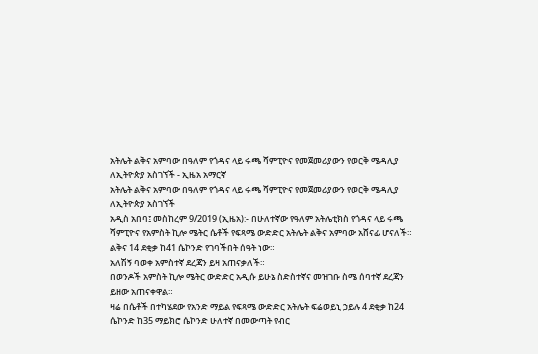አትሌት ልቅና አምባው በዓለም የጎዳና ላይ ሩጫ ሻምፒዮና የመጀመሪያውን የወርቅ ሜዳሊያ ለኢትዮጵያ አስገኘች - ኢዜአ አማርኛ
አትሌት ልቅና አምባው በዓለም የጎዳና ላይ ሩጫ ሻምፒዮና የመጀመሪያውን የወርቅ ሜዳሊያ ለኢትዮጵያ አስገኘች
አዲስ አበባ፤ መስከረም 9/2019 (ኢዜአ):- በሁለተኛው የዓለም አትሌቲክስ የጎዳና ላይ ሩጫ ሻምፒዮና የአምስት ኪሎ ሜትር ሴቶች የፍጻሜ ውድድር አትሌት ልቅና አምባው አሸናፊ ሆናለች።
ልቅና 14 ደቂቃ ከ41 ሴኮንድ የገባችበት ሰዓት ነው።
አለሽኝ ባወቀ አምስተኛ ደረጃን ይዛ አጠናቃለች።
በወንዶች አምስት ኪሎ ሜትር ውድድር አዲሱ ይሁኔ ስድስተኛና መዝገቡ ስሜ ሰባተኛ ደረጃን ይዘው አጠናቀዋል።
ዛሬ በሴቶች በተካሄደው የአንድ ማይል የፍጻሜ ውድድር አትሌት ፍሬወይኒ ኃይሉ 4 ደቂቃ ከ24 ሴኮንድ ከ35 ማይክሮ ሴኮንድ ሁለተኛ በመውጣት የብር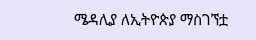ሜዳሊያ ለኢትዮጵያ ማስገኘቷ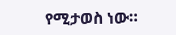የሚታወስ ነው።